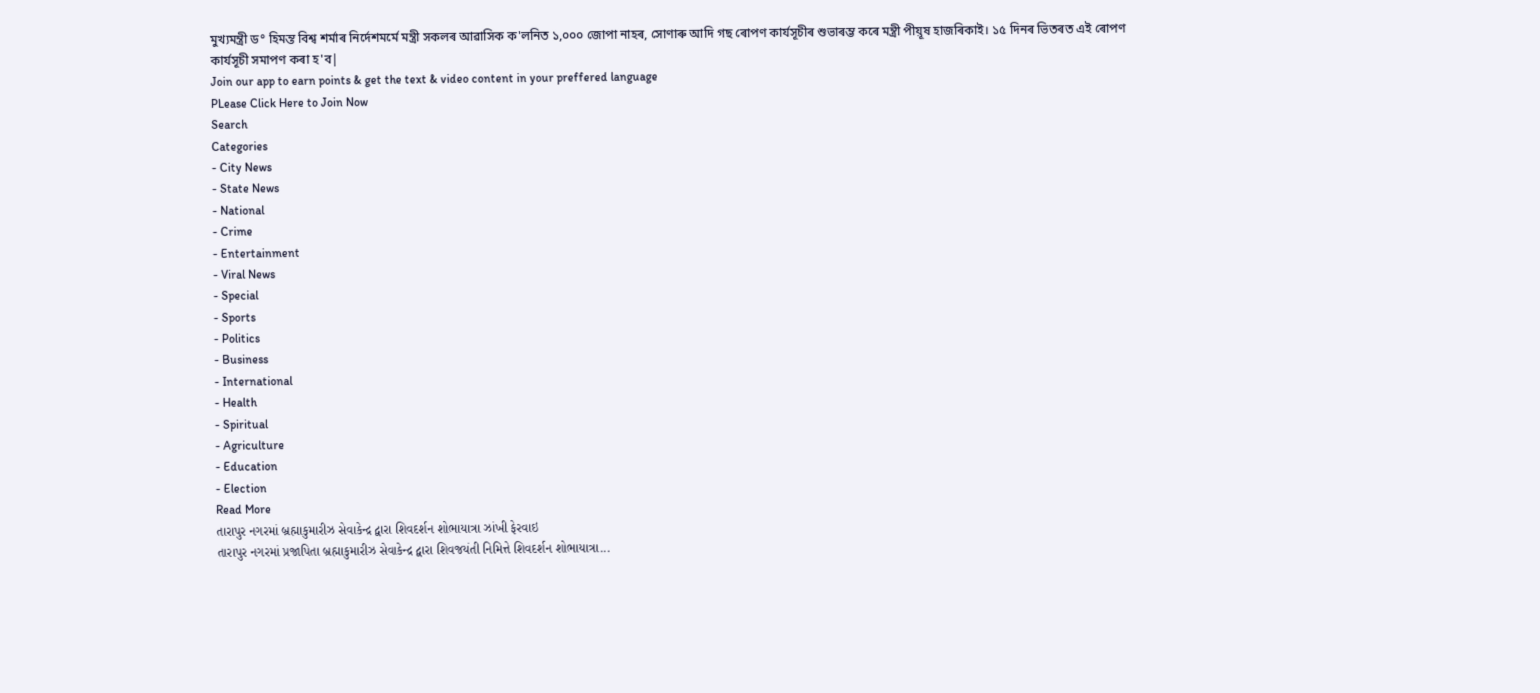মুখ্যমন্ত্ৰী ড° হিমন্ত বিশ্ব শৰ্মাৰ নিৰ্দেশমৰ্মে মন্ত্ৰী সকলৰ আৱাসিক ক'লনিত ১,০০০ জোপা নাহৰ, সোণাৰু আদি গছ ৰোপণ কাৰ্যসূচীৰ শুভাৰম্ভ কৰে মন্ত্ৰী পীয়ূষ হাজৰিকাই। ১৫ দিনৰ ভিতৰত এই ৰোপণ কাৰ্যসূচী সমাপণ কৰা হ'ব|
Join our app to earn points & get the text & video content in your preffered language
PLease Click Here to Join Now
Search
Categories
- City News
- State News
- National
- Crime
- Entertainment
- Viral News
- Special
- Sports
- Politics
- Business
- International
- Health
- Spiritual
- Agriculture
- Education
- Election
Read More
તારાપુર નગરમાં બ્રહ્માકુમારીઝ સેવાકેન્દ્ર દ્વારા શિવદર્શન શોભાયાત્રા ઝાંખી ફેરવાઇ
તારાપુર નગરમાં પ્રજાપિતા બ્રહ્માકુમારીઝ સેવાકેન્દ્ર દ્વારા શિવજયંતી નિમિત્તે શિવદર્શન શોભાયાત્રા...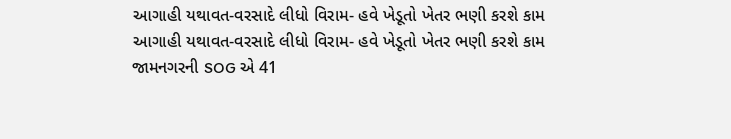આગાહી યથાવત-વરસાદે લીધો વિરામ- હવે ખેડૂતો ખેતર ભણી કરશે કામ
આગાહી યથાવત-વરસાદે લીધો વિરામ- હવે ખેડૂતો ખેતર ભણી કરશે કામ
જામનગરની SOG એ 41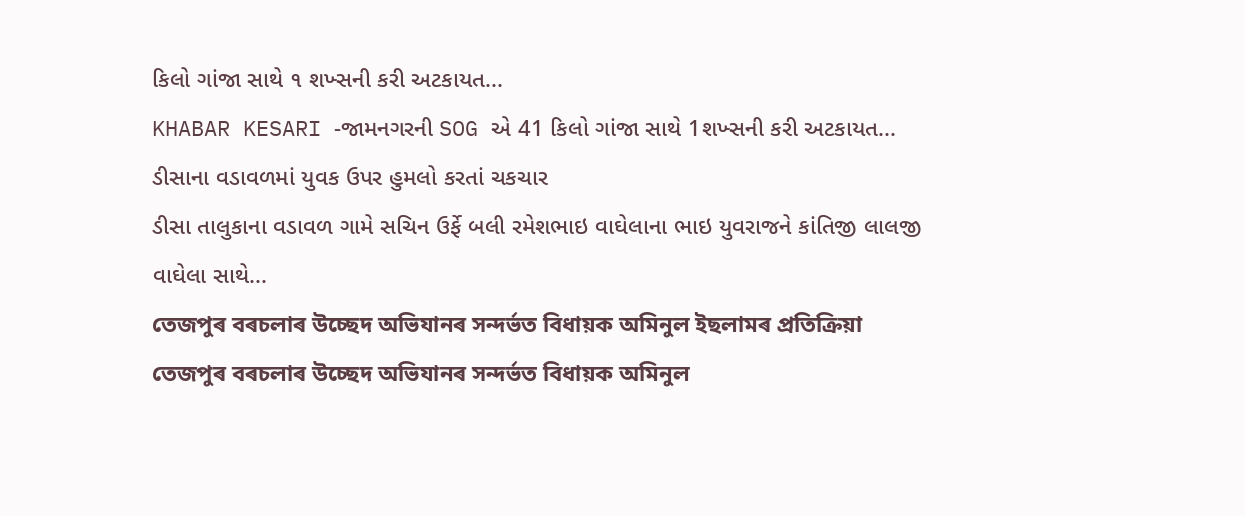કિલો ગાંજા સાથે ૧ શખ્સની કરી અટકાયત...
KHABAR KESARI -જામનગરની SOG એ 41 કિલો ગાંજા સાથે 1શખ્સની કરી અટકાયત...
ડીસાના વડાવળમાં યુવક ઉપર હુમલો કરતાં ચકચાર
ડીસા તાલુકાના વડાવળ ગામે સચિન ઉર્ફે બલી રમેશભાઇ વાઘેલાના ભાઇ યુવરાજને કાંતિજી લાલજી વાઘેલા સાથે...
তেজপুৰ বৰচলাৰ উচ্ছেদ অভিযানৰ সন্দৰ্ভত বিধায়ক অমিনুল ইছলামৰ প্ৰতিক্ৰিয়া
তেজপুৰ বৰচলাৰ উচ্ছেদ অভিযানৰ সন্দৰ্ভত বিধায়ক অমিনুল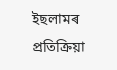ইছলামৰ প্ৰতিক্ৰিয়া